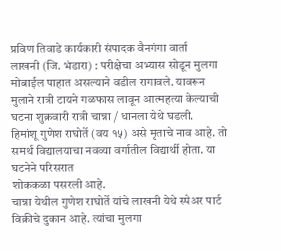प्रविण तिवाडे कार्यकारी संपादक वैनगंगा वार्ता
लाखनी (जि. भंडारा) : परीक्षेचा अभ्यास सोडून मुलगा मोबाईल पाहात असल्याने वडील रागावले. यावरून मुलाने रात्री टायने गळफास लावून आत्महत्या केल्याची घटना शुक्रवारी रात्री चान्ना / धानला येथे घडली.
हिमांशू गुणेश राघोर्ते (वय १५) असे मृताचे नाव आहे. तो समर्थ विद्यालयाचा नवव्या वर्गातील विद्यार्थी होता. या घटनेने परिसरात
शोककळा पसरली आहे.
चान्ना येथील गुणेश राघोर्ते यांचे लाखनी येथे स्पेअर पार्ट विक्रीचे दुकान आहे. त्यांचा मुलगा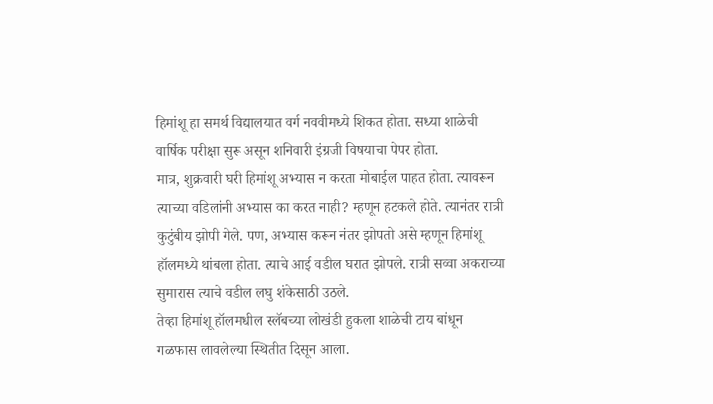हिमांशू हा समर्थ विद्यालयात वर्ग नववीमध्ये शिकत होता. सध्या शाळेची वार्षिक परीक्षा सुरू असून शनिवारी इंग्रजी विषयाचा पेपर होता.
मात्र, शुक्रवारी घरी हिमांशू अभ्यास न करता मोबाईल पाहत होता. त्यावरून त्याच्या वडिलांनी अभ्यास का करत नाही? म्हणून हटकले होते. त्यानंतर रात्री कुटुंबीय झोपी गेले. पण, अभ्यास करून नंतर झोपतो असे म्हणून हिमांशू हॉलमध्ये थांबला होता. त्याचे आई वडील घरात झोपले. रात्री सव्वा अकराच्या सुमारास त्याचे वडील लघु शंकेसाठी उठले.
तेव्हा हिमांशू हॉलमधील स्लॅबच्या लोखंडी हुकला शाळेची टाय बांधून गळफास लावलेल्या स्थितीत दिसून आला.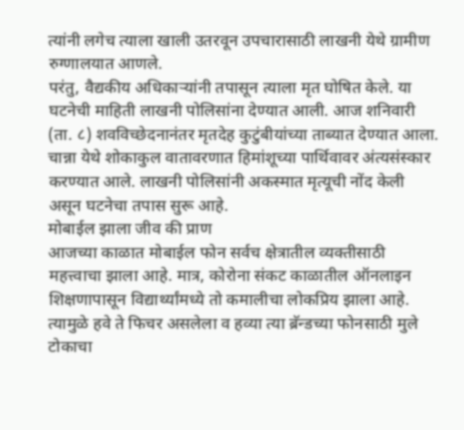त्यांनी लगेच त्याला खाली उतरवून उपचारासाठी लाखनी येथे ग्रामीण रुग्णालयात आणले.
परंतु, वैद्यकीय अधिकाऱ्यांनी तपासून त्याला मृत घोषित केले. या घटनेची माहिती लाखनी पोलिसांना देण्यात आली. आज शनिवारी (ता. ८) शवविच्छेदनानंतर मृतदेह कुटुंबीयांच्या ताब्यात देण्यात आला. चान्ना येथे शोकाकुल वातावरणात हिमांशूच्या पार्थिवावर अंत्यसंस्कार करण्यात आले. लाखनी पोलिसांनी अकस्मात मृत्यूची नोंद केली असून घटनेचा तपास सुरू आहे.
मोबाईल झाला जीव की प्राण
आजच्या काळात मोबाईल फोन सर्वच क्षेत्रातील व्यक्तीसाठी महत्त्वाचा झाला आहे. मात्र, कोरोना संकट काळातील ऑनलाइन शिक्षणापासून विद्यार्थ्यांमध्ये तो कमालीचा लोकप्रिय झाला आहे. त्यामुळे हवे ते फिचर असलेला व हव्या त्या ब्रॅन्डच्या फोनसाठी मुले टोकाचा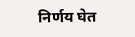निर्णय घेत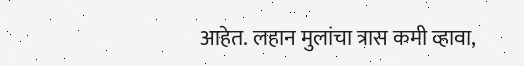आहेत. लहान मुलांचा त्रास कमी व्हावा,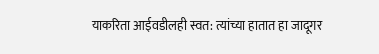याकरिता आईवडीलही स्वत: त्यांच्या हातात हा जादूगर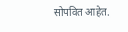सोपवित आहेत.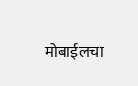मोबाईलचा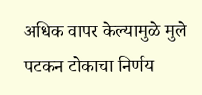अधिक वापर केल्यामुळे मुले पटकन टोकाचा निर्णय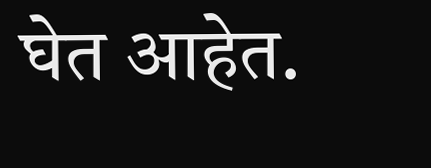घेत आहेत.